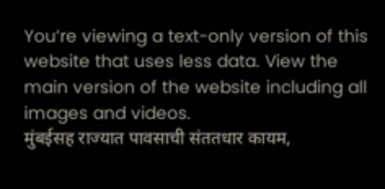You’re viewing a text-only version of this website that uses less data. View the main version of the website including all images and videos.
मुंबईसह राज्यात पावसाची संततधार कायम,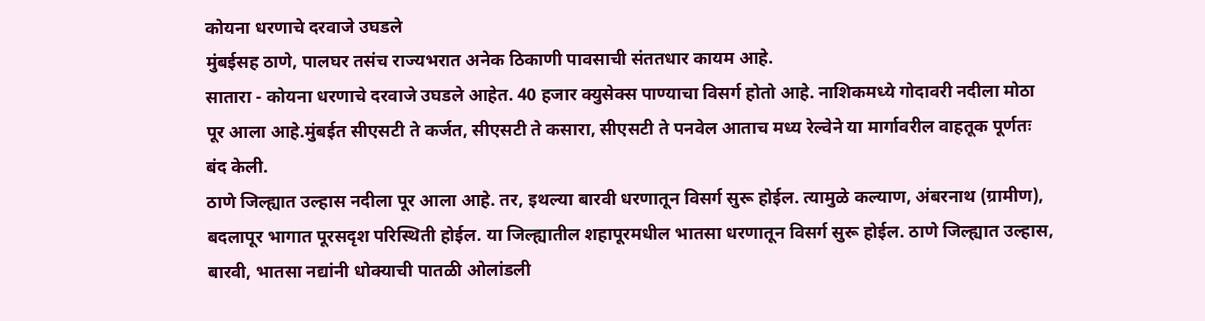कोयना धरणाचे दरवाजे उघडले
मुंबईसह ठाणे, पालघर तसंच राज्यभरात अनेक ठिकाणी पावसाची संततधार कायम आहे.
सातारा - कोयना धरणाचे दरवाजे उघडले आहेत. 40 हजार क्युसेक्स पाण्याचा विसर्ग होतो आहे. नाशिकमध्ये गोदावरी नदीला मोठा पूर आला आहे.मुंबईत सीएसटी ते कर्जत, सीएसटी ते कसारा, सीएसटी ते पनवेल आताच मध्य रेल्वेने या मार्गावरील वाहतूक पूर्णतः बंद केली.
ठाणे जिल्ह्यात उल्हास नदीला पूर आला आहे. तर, इथल्या बारवी धरणातून विसर्ग सुरू होईल. त्यामुळे कल्याण, अंबरनाथ (ग्रामीण), बदलापूर भागात पूरसदृश परिस्थिती होईल. या जिल्ह्यातील शहापूरमधील भातसा धरणातून विसर्ग सुरू होईल. ठाणे जिल्ह्यात उल्हास, बारवी, भातसा नद्यांनी धोक्याची पातळी ओलांडली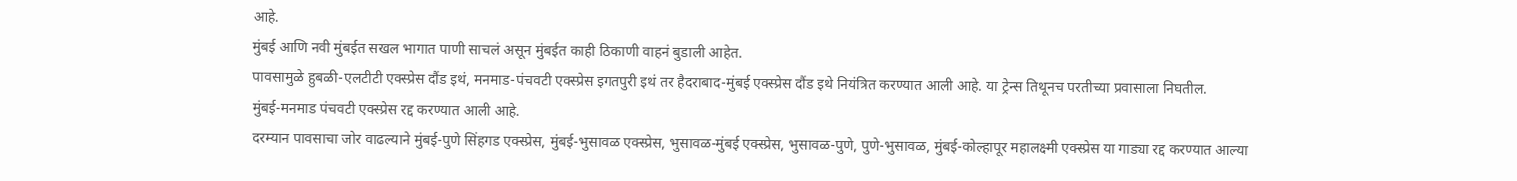आहे.
मुंबई आणि नवी मुंबईत सखल भागात पाणी साचलं असून मुंबईत काही ठिकाणी वाहनं बुडाली आहेत.
पावसामुळे हुबळी-एलटीटी एक्स्प्रेस दौंड इथं, मनमाड-पंचवटी एक्स्प्रेस इगतपुरी इथं तर हैदराबाद-मुंबई एक्स्प्रेस दौंड इथे नियंत्रित करण्यात आली आहे. या ट्रेन्स तिथूनच परतीच्या प्रवासाला निघतील.
मुंबई-मनमाड पंचवटी एक्स्प्रेस रद्द करण्यात आली आहे.
दरम्यान पावसाचा जोर वाढल्याने मुंबई-पुणे सिंहगड एक्स्प्रेस, मुंबई-भुसावळ एक्स्प्रेस, भुसावळ-मुंबई एक्स्प्रेस, भुसावळ-पुणे, पुणे-भुसावळ, मुंबई-कोल्हापूर महालक्ष्मी एक्स्प्रेस या गाड्या रद्द करण्यात आल्या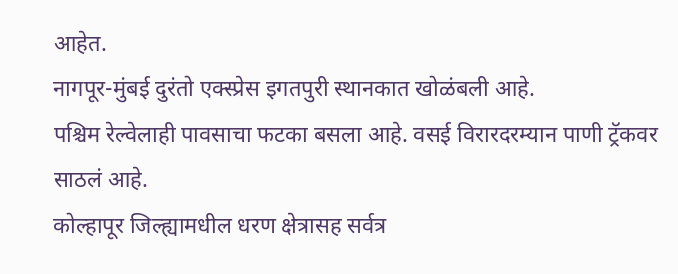आहेत.
नागपूर-मुंबई दुरंतो एक्स्प्रेस इगतपुरी स्थानकात खोळंबली आहे.
पश्चिम रेल्वेलाही पावसाचा फटका बसला आहे. वसई विरारदरम्यान पाणी ट्रॅकवर साठलं आहे.
कोल्हापूर जिल्ह्यामधील धरण क्षेत्रासह सर्वत्र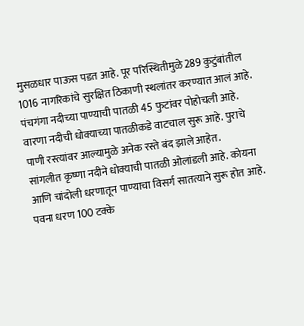मुसळधार पाऊस पडत आहे. पूर परिस्थितीमुळे 289 कुटुंबांतील 1016 नागरिकांचे सुरक्षित ठिकाणी स्थलांतर करण्यात आलं आहे. पंचगंगा नदीच्या पाण्याची पातळी 45 फुटांवर पोहोचली आहे. वारणा नदीची धोक्याच्या पातळीकडे वाटचाल सुरू आहे. पुराचे पाणी रस्त्यांवर आल्यामुळे अनेक रस्ते बंद झाले आहेत.
सांगलीत कृष्णा नदीने धोक्याची पातळी ओलांडली आहे. कोयना आणि चांदोली धरणातून पाण्याचा विसर्ग सातत्याने सुरू होत आहे.
पवना धरण 100 टक्के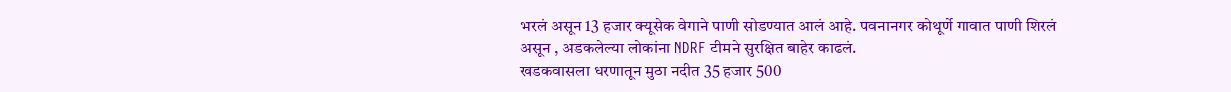भरलं असून 13 हजार क्यूसेक वेगाने पाणी सोडण्यात आलं आहे. पवनानगर कोथूर्णे गावात पाणी शिरलं असून , अडकलेल्या लोकांना NDRF टीमने सुरक्षित बाहेर काढलं.
खडकवासला धरणातून मुठा नदीत 35 हजार 500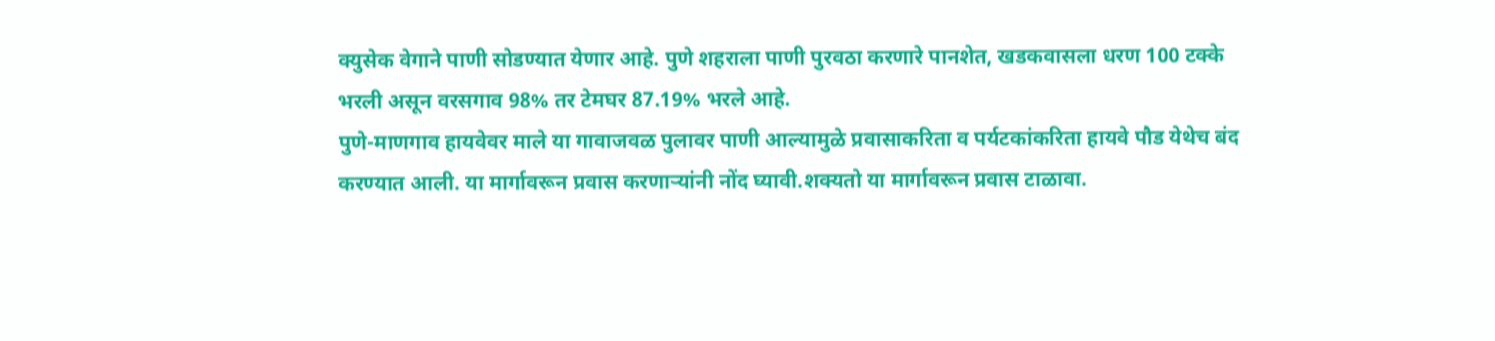क्युसेक वेगाने पाणी सोडण्यात येणार आहे. पुणे शहराला पाणी पुरवठा करणारे पानशेत, खडकवासला धरण 100 टक्के भरली असून वरसगाव 98% तर टेमघर 87.19% भरले आहे.
पुणे-माणगाव हायवेवर माले या गावाजवळ पुलावर पाणी आल्यामुळे प्रवासाकरिता व पर्यटकांकरिता हायवे पौड येथेच बंद करण्यात आली. या मार्गावरून प्रवास करणाऱ्यांनी नोंद घ्यावी.शक्यतो या मार्गावरून प्रवास टाळावा.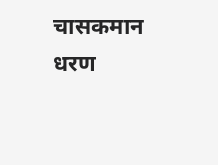चासकमान धरण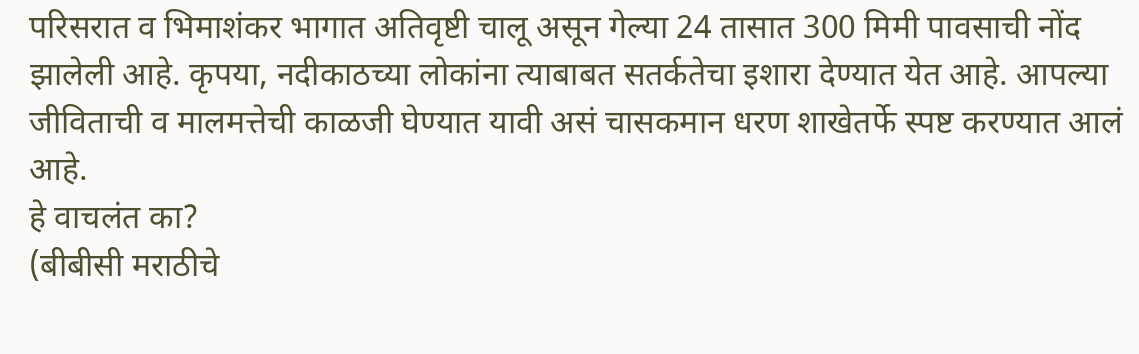परिसरात व भिमाशंकर भागात अतिवृष्टी चालू असून गेल्या 24 तासात 300 मिमी पावसाची नोंद झालेली आहे. कृपया, नदीकाठच्या लोकांना त्याबाबत सतर्कतेचा इशारा देण्यात येत आहे. आपल्या जीविताची व मालमत्तेची काळजी घेण्यात यावी असं चासकमान धरण शाखेतर्फे स्पष्ट करण्यात आलं आहे.
हे वाचलंत का?
(बीबीसी मराठीचे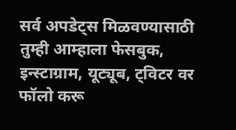सर्व अपडेट्स मिळवण्यासाठी तुम्ही आम्हाला फेसबुक, इन्स्टाग्राम, यूट्यूब, ट्विटर वर फॉलो करू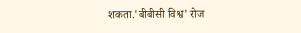शकता.'बीबीसी विश्व' रोज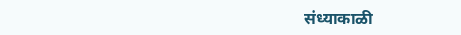संध्याकाळी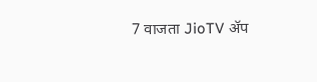7 वाजता JioTV ॲप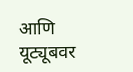आणि यूट्यूबवर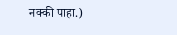नक्की पाहा.)